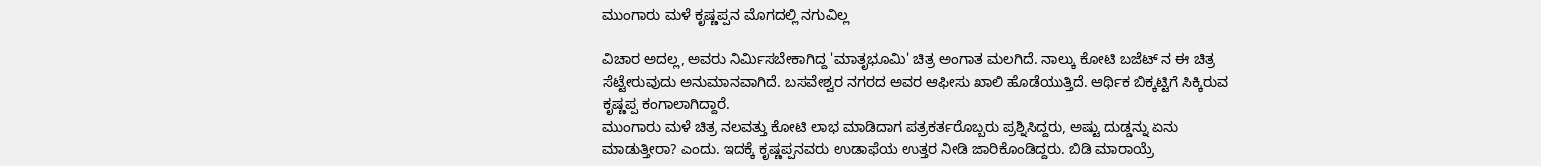ಮುಂಗಾರು ಮಳೆ ಕೃಷ್ಣಪ್ಪನ ಮೊಗದಲ್ಲಿ ನಗುವಿಲ್ಲ

ವಿಚಾರ ಅದಲ್ಲ, ಅವರು ನಿರ್ಮಿಸಬೇಕಾಗಿದ್ದ 'ಮಾತೃಭೂಮಿ' ಚಿತ್ರ ಅಂಗಾತ ಮಲಗಿದೆ. ನಾಲ್ಕು ಕೋಟಿ ಬಜೆಟ್ ನ ಈ ಚಿತ್ರ ಸೆಟ್ಟೇರುವುದು ಅನುಮಾನವಾಗಿದೆ. ಬಸವೇಶ್ವರ ನಗರದ ಅವರ ಆಫೀಸು ಖಾಲಿ ಹೊಡೆಯುತ್ತಿದೆ. ಆರ್ಥಿಕ ಬಿಕ್ಕಟ್ಟಿಗೆ ಸಿಕ್ಕಿರುವ ಕೃಷ್ಣಪ್ಪ ಕಂಗಾಲಾಗಿದ್ದಾರೆ.
ಮುಂಗಾರು ಮಳೆ ಚಿತ್ರ ನಲವತ್ತು ಕೋಟಿ ಲಾಭ ಮಾಡಿದಾಗ ಪತ್ರಕರ್ತರೊಬ್ಬರು ಪ್ರಶ್ನಿಸಿದ್ದರು, ಅಷ್ಟು ದುಡ್ಡನ್ನು ಏನು ಮಾಡುತ್ತೀರಾ? ಎಂದು. ಇದಕ್ಕೆ ಕೃಷ್ಣಪ್ಪನವರು ಉಡಾಫೆಯ ಉತ್ತರ ನೀಡಿ ಜಾರಿಕೊಂಡಿದ್ದರು. ಬಿಡಿ ಮಾರಾಯ್ರೆ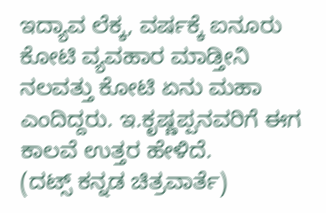ಇದ್ಯಾವ ಲೆಕ್ಕ, ವರ್ಷಕ್ಕೆ ಐನೂರು ಕೋಟಿ ವ್ಯವಹಾರ ಮಾಡ್ತೀನಿ ನಲವತ್ತು ಕೋಟಿ ಏನು ಮಹಾ ಎಂದಿದ್ದರು. ಇ.ಕೃಷ್ಣಪ್ಪನವರಿಗೆ ಈಗ ಕಾಲವೆ ಉತ್ತರ ಹೇಳಿದೆ.
(ದಟ್ಸ್ ಕನ್ನಡ ಚಿತ್ರವಾರ್ತೆ)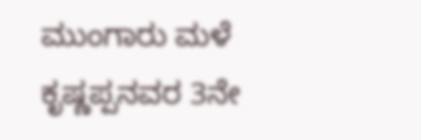ಮುಂಗಾರು ಮಳೆ ಕೃಷ್ಣಪ್ಪನವರ 3ನೇ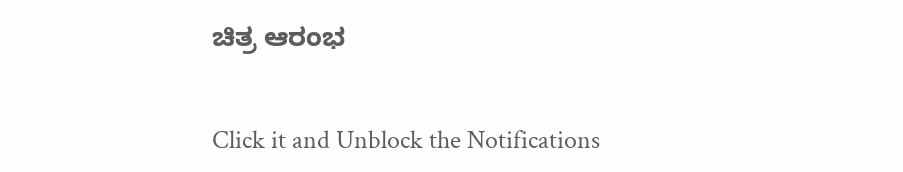ಚಿತ್ರ ಆರಂಭ


Click it and Unblock the Notifications